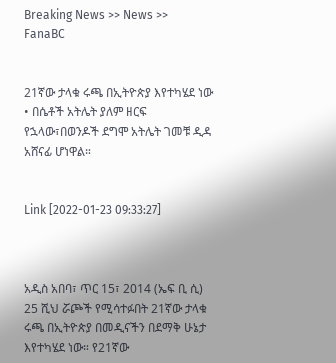Breaking News >> News >> FanaBC


21ኛው ታላቁ ሩጫ በኢትዮጵያ እየተካሄደ ነው • በሴቶች አትሌት ያለም ዘርፍ የኋላው፣በወንዶች ደግሞ አትሌት ገመቹ ዲዳ አሸናፊ ሆነዋል።


Link [2022-01-23 09:33:27]



አዲስ አበባ፣ ጥር 15፣ 2014 (ኤፍ ቢ ሲ) 25 ሺህ ሯጮች የሚሳተፉበት 21ኛው ታላቁ ሩጫ በኢትዮጵያ በመዲናችን በደማቅ ሁኔታ እየተካሄደ ነው። የ21ኛው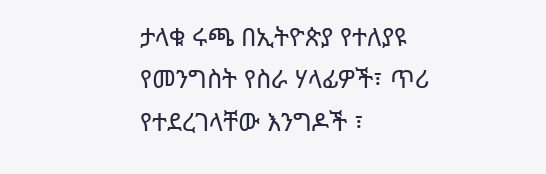ታላቁ ሩጫ በኢትዮጵያ የተለያዩ የመንግስት የስራ ሃላፊዎች፣ ጥሪ የተደረገላቸው እንግዶች ፣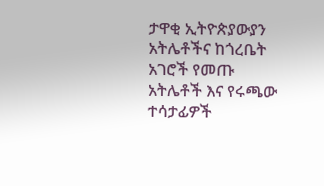ታዋቂ ኢትዮጵያውያን አትሌቶችና ከጎረቤት አገሮች የመጡ አትሌቶች እና የሩጫው ተሳታፊዎች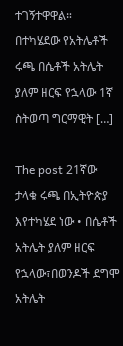ተገኝተዋዋል። በተካሄደው የአትሌቶች ሩጫ በሴቶች አትሌት ያለም ዘርፍ የኋላው 1ኛ ስትወጣ ግርማዊት […]

The post 21ኛው ታላቁ ሩጫ በኢትዮጵያ እየተካሄደ ነው • በሴቶች አትሌት ያለም ዘርፍ የኋላው፣በወንዶች ደግሞ አትሌት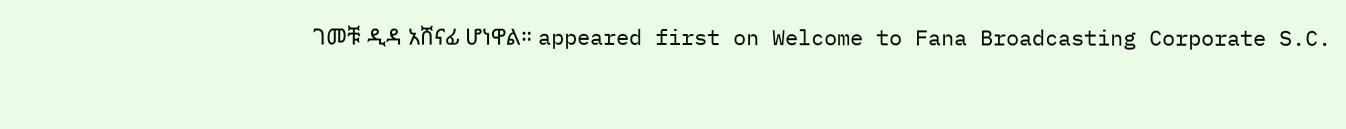ገመቹ ዲዳ አሸናፊ ሆነዋል። appeared first on Welcome to Fana Broadcasting Corporate S.C.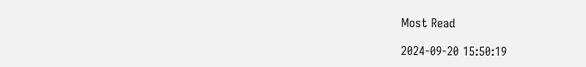Most Read

2024-09-20 15:50:19